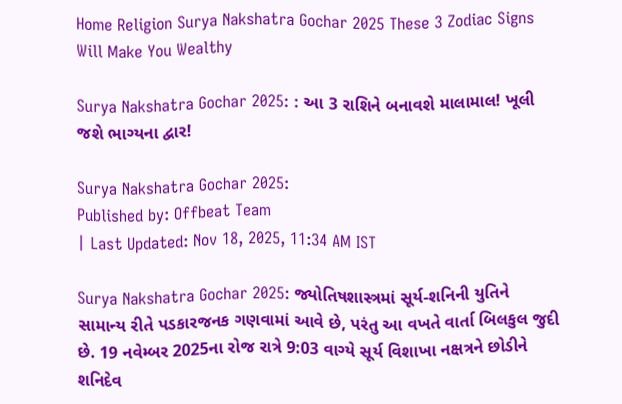Home Religion Surya Nakshatra Gochar 2025 These 3 Zodiac Signs Will Make You Wealthy

Surya Nakshatra Gochar 2025: : આ 3 રાશિને બનાવશે માલામાલ! ખૂલી જશે ભાગ્યના દ્વાર!

Surya Nakshatra Gochar 2025:
Published by: Offbeat Team
| Last Updated: Nov 18, 2025, 11:34 AM IST

Surya Nakshatra Gochar 2025: જ્યોતિષશાસ્ત્રમાં સૂર્ય-શનિની યુતિને સામાન્ય રીતે પડકારજનક ગણવામાં આવે છે, પરંતુ આ વખતે વાર્તા બિલકુલ જુદી છે. 19 નવેમ્બર 2025ના રોજ રાત્રે 9:03 વાગ્યે સૂર્ય વિશાખા નક્ષત્રને છોડીને શનિદેવ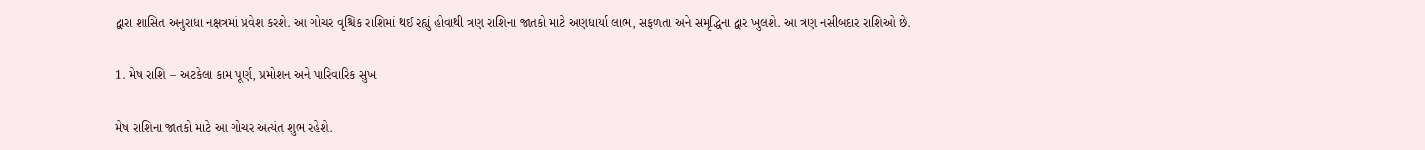દ્વારા શાસિત અનુરાધા નક્ષત્રમાં પ્રવેશ કરશે. આ ગોચર વૃશ્ચિક રાશિમાં થઈ રહ્યું હોવાથી ત્રણ રાશિના જાતકો માટે અણધાર્યા લાભ, સફળતા અને સમૃદ્ધિના દ્વાર ખુલશે. આ ત્રણ નસીબદાર રાશિઓ છે.

1. મેષ રાશિ – અટકેલા કામ પૂર્ણ, પ્રમોશન અને પારિવારિક સુખ

મેષ રાશિના જાતકો માટે આ ગોચર અત્યંત શુભ રહેશે.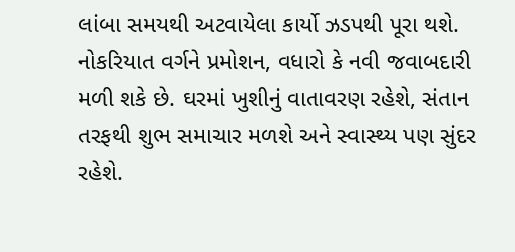લાંબા સમયથી અટવાયેલા કાર્યો ઝડપથી પૂરા થશે. નોકરિયાત વર્ગને પ્રમોશન, વધારો કે નવી જવાબદારી મળી શકે છે. ઘરમાં ખુશીનું વાતાવરણ રહેશે, સંતાન તરફથી શુભ સમાચાર મળશે અને સ્વાસ્થ્ય પણ સુંદર રહેશે.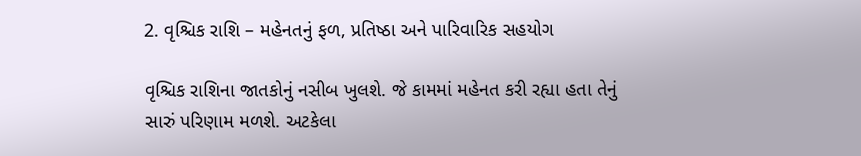2. વૃશ્ચિક રાશિ – મહેનતનું ફળ, પ્રતિષ્ઠા અને પારિવારિક સહયોગ

વૃશ્ચિક રાશિના જાતકોનું નસીબ ખુલશે. જે કામમાં મહેનત કરી રહ્યા હતા તેનું સારું પરિણામ મળશે. અટકેલા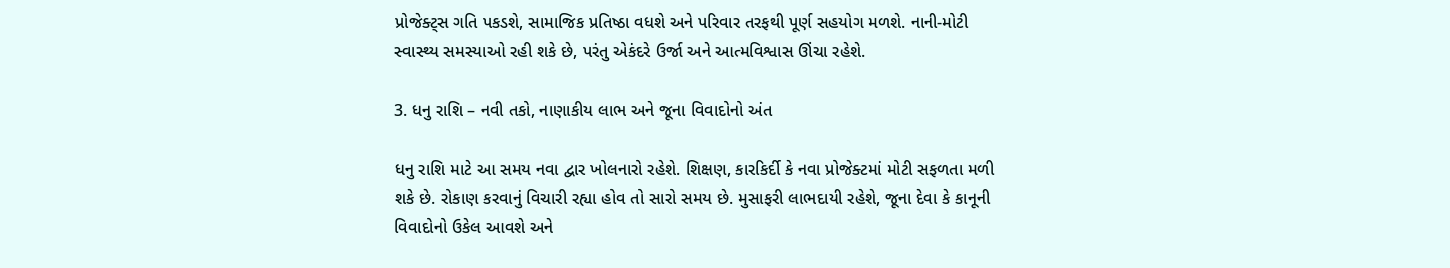પ્રોજેક્ટ્સ ગતિ પકડશે, સામાજિક પ્રતિષ્ઠા વધશે અને પરિવાર તરફથી પૂર્ણ સહયોગ મળશે. નાની-મોટી સ્વાસ્થ્ય સમસ્યાઓ રહી શકે છે, પરંતુ એકંદરે ઉર્જા અને આત્મવિશ્વાસ ઊંચા રહેશે.

3. ધનુ રાશિ – નવી તકો, નાણાકીય લાભ અને જૂના વિવાદોનો અંત

ધનુ રાશિ માટે આ સમય નવા દ્વાર ખોલનારો રહેશે. શિક્ષણ, કારકિર્દી કે નવા પ્રોજેક્ટમાં મોટી સફળતા મળી શકે છે. રોકાણ કરવાનું વિચારી રહ્યા હોવ તો સારો સમય છે. મુસાફરી લાભદાયી રહેશે, જૂના દેવા કે કાનૂની વિવાદોનો ઉકેલ આવશે અને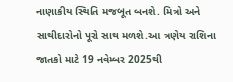નાણાકીય સ્થિતિ મજબૂત બનશે. મિત્રો અને સાથીદારોનો પૂરો સાથ મળશે.આ ત્રણેય રાશિના જાતકો માટે 19 નવેમ્બર 2025થી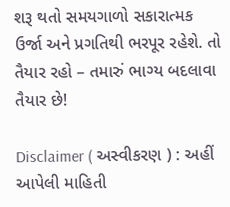શરૂ થતો સમયગાળો સકારાત્મક ઉર્જા અને પ્રગતિથી ભરપૂર રહેશે. તો તૈયાર રહો – તમારું ભાગ્ય બદલાવા તૈયાર છે!

Disclaimer ( અસ્વીકરણ ) : અહીં આપેલી માહિતી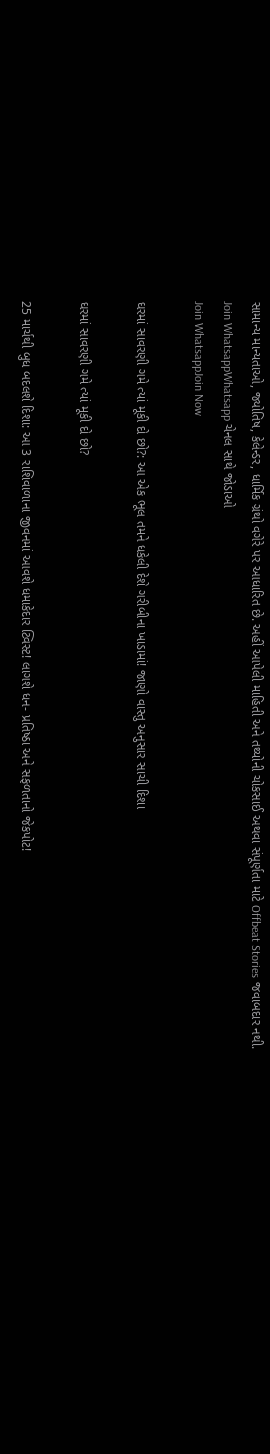સામાન્ય માન્યતાઓ, જ્યોતિષ, કેલેન્ડર, ધાર્મિક ગ્રંથો વગેરે પર આધારિત છે. અહીં આપેલી માહિતી અને તથ્યોની ચોકસાઈ અથવા સંપૂર્ણતા માટે Offbeat Stories જવાબદાર નથી.
Join WhatsappWhatsapp ચેનલ સાથે જોડાઓ
Join WhatsappJoin Now

ઘરમાં સાવરણી ગમે ત્યાં મૂકી દો છો?: આ એક ભૂલ તમને ધકેલી દેશે ગરીબીના ખાડામાં! જાણો વાસ્તુ અનુસાર સાચી દિશા

ઘરમાં સાવરણી ગમે ત્યાં મૂકી દો છો?

25 માર્ચથી બુધ બદલશે દિશા: આ 3 રાશિવાળાના જીવનમાં આવશે ધમાકેદાર ટ્વિસ્ટ! લાગશે ધન- પ્રતિષ્ઠા અને સફળતાનો જેકપોટ!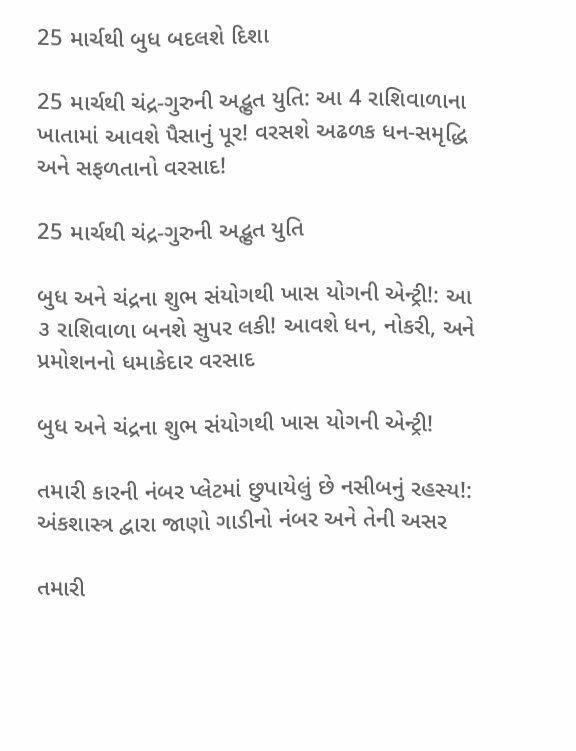25 માર્ચથી બુધ બદલશે દિશા

25 માર્ચથી ચંદ્ર-ગુરુની અદ્ભુત યુતિ: આ 4 રાશિવાળાના ખાતામાં આવશે પૈસાનું પૂર! વરસશે અઢળક ધન-સમૃદ્ધિ અને સફળતાનો વરસાદ!

25 માર્ચથી ચંદ્ર-ગુરુની અદ્ભુત યુતિ

બુધ અને ચંદ્રના શુભ સંયોગથી ખાસ યોગની એન્ટ્રી!: આ ૩ રાશિવાળા બનશે સુપર લકી! આવશે ધન, નોકરી, અને પ્રમોશનનો ધમાકેદાર વરસાદ

બુધ અને ચંદ્રના શુભ સંયોગથી ખાસ યોગની એન્ટ્રી!

તમારી કારની નંબર પ્લેટમાં છુપાયેલું છે નસીબનું રહસ્ય!: અંકશાસ્ત્ર દ્વારા જાણો ગાડીનો નંબર અને તેની અસર

તમારી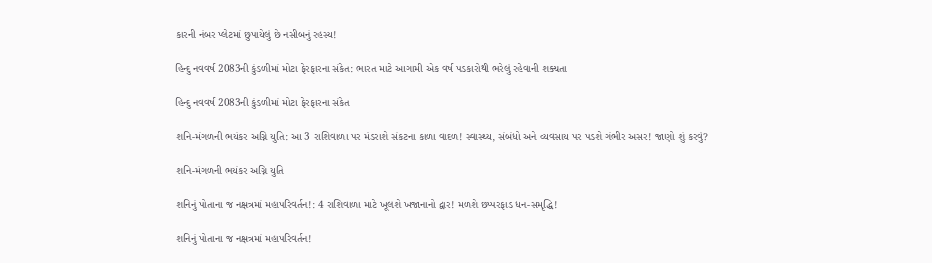કારની નંબર પ્લેટમાં છુપાયેલું છે નસીબનું રહસ્ય!

હિન્દુ નવવર્ષ 2083ની કુંડળીમાં મોટા ફેરફારના સંકેત: ભારત માટે આગામી એક વર્ષ પડકારોથી ભરેલું રહેવાની શક્યતા

હિન્દુ નવવર્ષ 2083ની કુંડળીમાં મોટા ફેરફારના સંકેત

શનિ-મંગળની ભયંકર અગ્નિ યુતિ: આ 3 રાશિવાળા પર મંડરાશે સંકટના કાળા વાદળ! સ્વાસ્થ્ય, સંબંધો અને વ્યવસાય પર પડશે ગંભીર અસર! જાણો શું કરવું?

શનિ-મંગળની ભયંકર અગ્નિ યુતિ

શનિનું પોતાના જ નક્ષત્રમાં મહાપરિવર્તન!: 4 રાશિવાળા માટે ખૂલશે ખજાનાનો દ્વાર! મળશે છપ્પરફાડ ધન-સમૃદ્ધિ!

શનિનું પોતાના જ નક્ષત્રમાં મહાપરિવર્તન!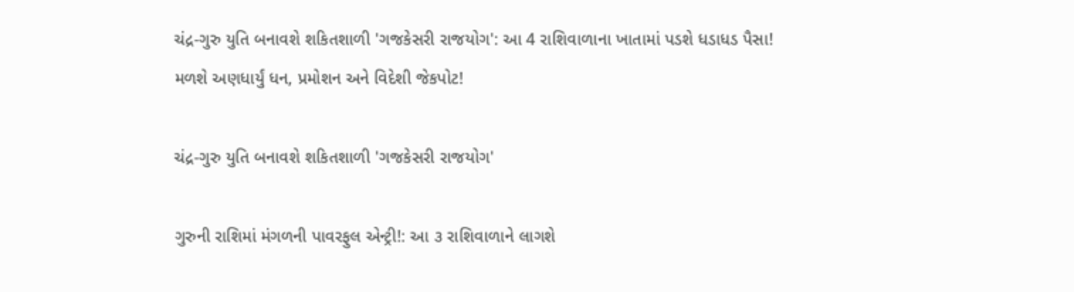ચંદ્ર-ગુરુ યુતિ બનાવશે શકિતશાળી 'ગજકેસરી રાજયોગ': આ 4 રાશિવાળાના ખાતામાં પડશે ધડાધડ પૈસા! મળશે અણધાર્યું ધન, પ્રમોશન અને વિદેશી જેકપોટ!

ચંદ્ર-ગુરુ યુતિ બનાવશે શકિતશાળી 'ગજકેસરી રાજયોગ'

ગુરુની રાશિમાં મંગળની પાવરફુલ એન્ટ્રી!: આ ૩ રાશિવાળાને લાગશે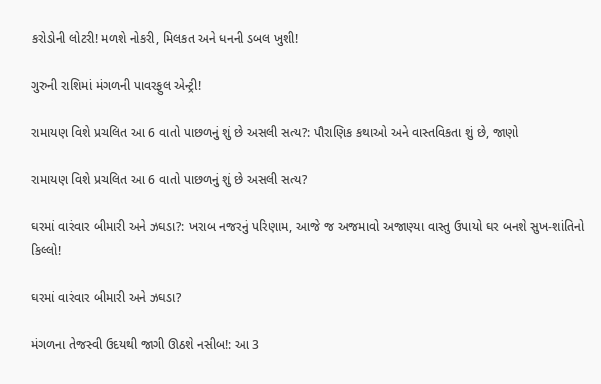કરોડોની લોટરી! મળશે નોકરી, મિલકત અને ધનની ડબલ ખુશી!

ગુરુની રાશિમાં મંગળની પાવરફુલ એન્ટ્રી!

રામાયણ વિશે પ્રચલિત આ 6 વાતો પાછળનું શું છે અસલી સત્ય?: પૌરાણિક કથાઓ અને વાસ્તવિકતા શું છે, જાણો

રામાયણ વિશે પ્રચલિત આ 6 વાતો પાછળનું શું છે અસલી સત્ય?

ઘરમાં વારંવાર બીમારી અને ઝઘડા?: ખરાબ નજરનું પરિણામ, આજે જ અજમાવો અજાણ્યા વાસ્તુ ઉપાયો ઘર બનશે સુખ-શાંતિનો કિલ્લો!

ઘરમાં વારંવાર બીમારી અને ઝઘડા?

મંગળના તેજસ્વી ઉદયથી જાગી ઊઠશે નસીબ!: આ 3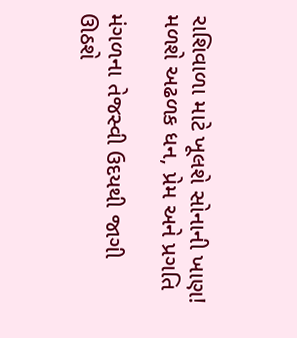રાશિવાળા માટે ખૂલશે સોનાની ખાણ! મળશે અઢળક ધન, પ્રેમ અને પ્રગતિ

મંગળના તેજસ્વી ઉદયથી જાગી ઊઠશે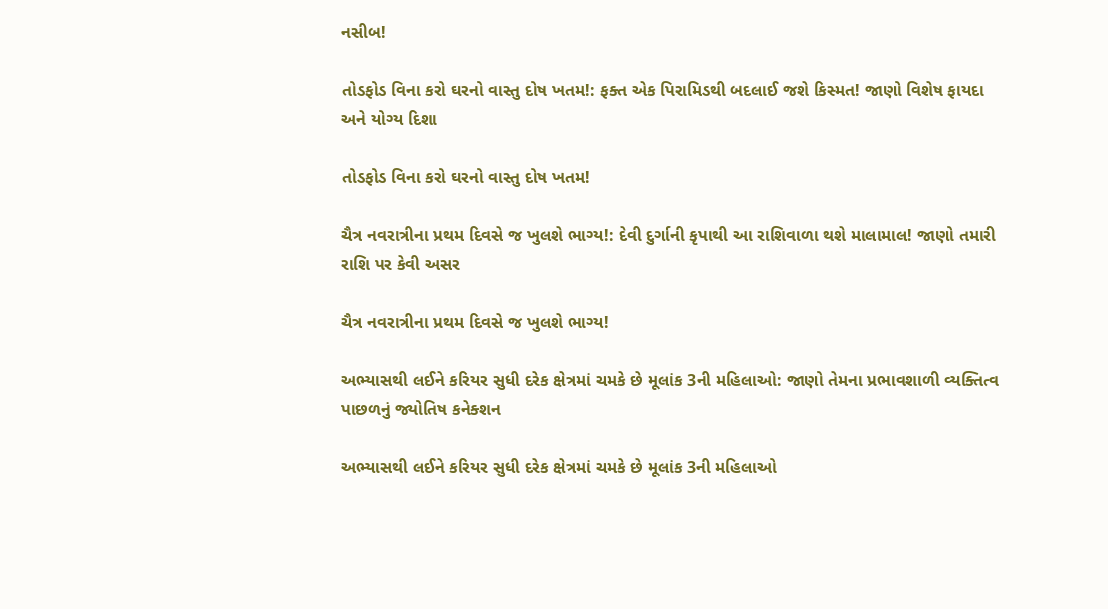નસીબ!

તોડફોડ વિના કરો ઘરનો વાસ્તુ દોષ ખતમ!: ફક્ત એક પિરામિડથી બદલાઈ જશે કિસ્મત! જાણો વિશેષ ફાયદા અને યોગ્ય દિશા

તોડફોડ વિના કરો ઘરનો વાસ્તુ દોષ ખતમ!

ચૈત્ર નવરાત્રીના પ્રથમ દિવસે જ ખુલશે ભાગ્ય!: દેવી દુર્ગાની કૃપાથી આ રાશિવાળા થશે માલામાલ! જાણો તમારી રાશિ પર કેવી અસર

ચૈત્ર નવરાત્રીના પ્રથમ દિવસે જ ખુલશે ભાગ્ય!

અભ્યાસથી લઈને કરિયર સુધી દરેક ક્ષેત્રમાં ચમકે છે મૂલાંક 3ની મહિલાઓ: જાણો તેમના પ્રભાવશાળી વ્યક્તિત્વ પાછળનું જ્યોતિષ કનેક્શન

અભ્યાસથી લઈને કરિયર સુધી દરેક ક્ષેત્રમાં ચમકે છે મૂલાંક 3ની મહિલાઓ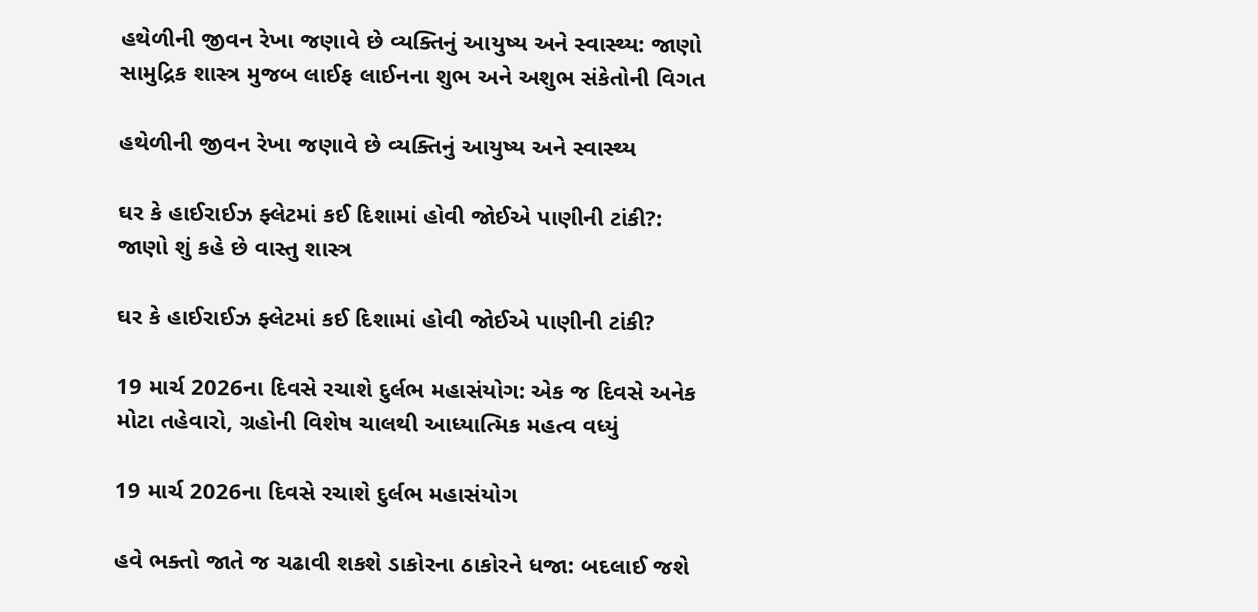હથેળીની જીવન રેખા જણાવે છે વ્યક્તિનું આયુષ્ય અને સ્વાસ્થ્ય: જાણો સામુદ્રિક શાસ્ત્ર મુજબ લાઈફ લાઈનના શુભ અને અશુભ સંકેતોની વિગત

હથેળીની જીવન રેખા જણાવે છે વ્યક્તિનું આયુષ્ય અને સ્વાસ્થ્ય

ઘર કે હાઈરાઈઝ ફ્લેટમાં કઈ દિશામાં હોવી જોઈએ પાણીની ટાંકી?: જાણો શું કહે છે વાસ્તુ શાસ્ત્ર

ઘર કે હાઈરાઈઝ ફ્લેટમાં કઈ દિશામાં હોવી જોઈએ પાણીની ટાંકી?

19 માર્ચ 2026ના દિવસે રચાશે દુર્લભ મહાસંયોગ: એક જ દિવસે અનેક મોટા તહેવારો, ગ્રહોની વિશેષ ચાલથી આધ્યાત્મિક મહત્વ વધ્યું

19 માર્ચ 2026ના દિવસે રચાશે દુર્લભ મહાસંયોગ

હવે ભક્તો જાતે જ ચઢાવી શકશે ડાકોરના ઠાકોરને ધજા: બદલાઈ જશે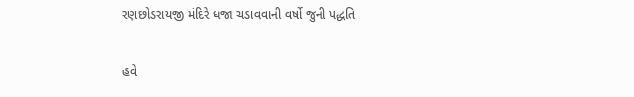રણછોડરાયજી મંદિરે ધજા ચડાવવાની વર્ષો જુની પદ્ધતિ

હવે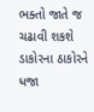ભક્તો જાતે જ ચઢાવી શકશે ડાકોરના ઠાકોરને ધજા